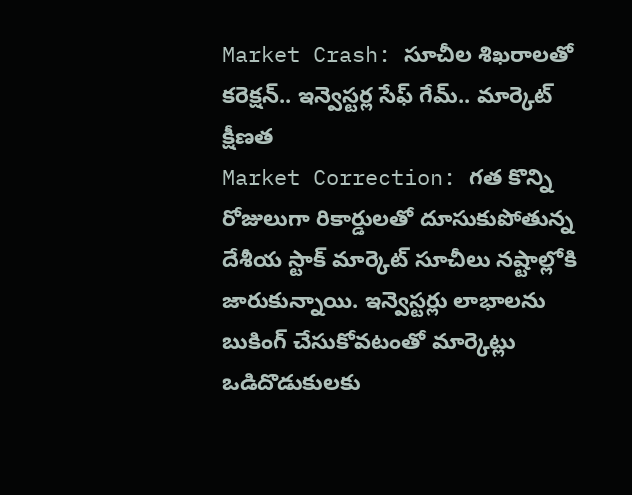Market Crash: సూచీల శిఖరాలతో కరెక్షన్.. ఇన్వెస్టర్ల సేఫ్ గేమ్.. మార్కెట్ క్షీణత
Market Correction: గత కొన్ని రోజులుగా రికార్డులతో దూసుకుపోతున్న దేశీయ స్టాక్ మార్కెట్ సూచీలు నష్టాల్లోకి జారుకున్నాయి. ఇన్వెస్టర్లు లాభాలను బుకింగ్ చేసుకోవటంతో మార్కెట్లు ఒడిదొడుకులకు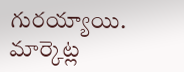గురయ్యాయి.
మార్కెట్ల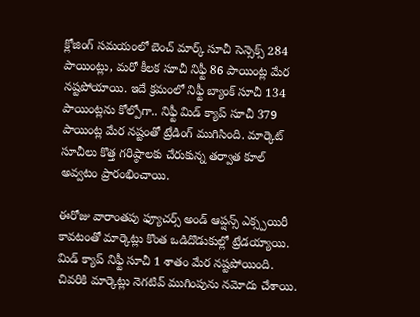క్లోజింగ్ సమయంలో బెంచ్ మార్క్ సూచీ సెన్సెక్స్ 284 పాయింట్లు, మరో కీలక సూచీ నిఫ్టీ 86 పాయింట్ల మేర నష్టపోయాయి. ఇదే క్రమంలో నిఫ్టీ బ్యాంక్ సూచీ 134 పాయింట్లను కోల్పోగా.. నిఫ్టీ మిడ్ క్యాప్ సూచీ 379 పాయింట్ల మేర నష్టంతో ట్రేడింగ్ ముగిసింది. మార్కెట్ సూచీలు కొత్త గరిష్ఠాలకు చేరుకున్న తర్వాత కూల్ అవ్వటం ప్రారంభించాయి.

ఈరోజు వారాంతపు ఫ్యూచర్స్ అండ్ ఆప్షన్స్ ఎక్స్పయిరీ కావటంతో మార్కెట్లు కొంత ఒడిదొడుకుల్లో ట్రేడయ్యాయి. మిడ్ క్యాప్ నిఫ్టీ సూచీ 1 శాతం మేర నష్టపోయింది. చివరికి మార్కెట్లు నెగటివ్ ముగింపును నమోదు చేశాయి.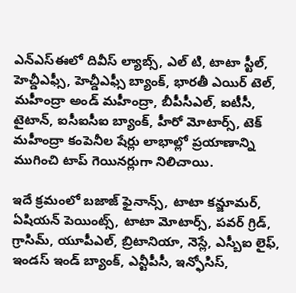ఎన్ఎస్ఈలో దివీస్ ల్యాబ్స్, ఎల్ టి, టాటా స్టీల్, హెచ్డీఎఫ్సీ, హెచ్డీఎఫ్సీ బ్యాంక్, భారతీ ఎయిర్ టెల్, మహీంద్రా అండ్ మహీంద్రా, బీపీసీఎల్, ఐటీసీ, టైటాన్, ఐసీఐసీఐ బ్యాంక్, హీరో మోటార్స్, టెక్ మహీంద్రా కంపెనీల షేర్లు లాభాల్లో ప్రయాణాన్ని ముగించి టాప్ గెయినర్లుగా నిలిచాయి.

ఇదే క్రమంలో బజాజ్ ఫైనాన్స్, టాటా కన్జూమర్, ఏషియన్ పెయింట్స్, టాటా మోటార్స్, పవర్ గ్రిడ్, గ్రాసిమ్, యూపీఎల్, బ్రిటానియా, నెస్లే, ఎస్బీఐ లైఫ్, ఇండస్ ఇండ్ బ్యాంక్, ఎన్టీపీసీ, ఇన్ఫోసిస్,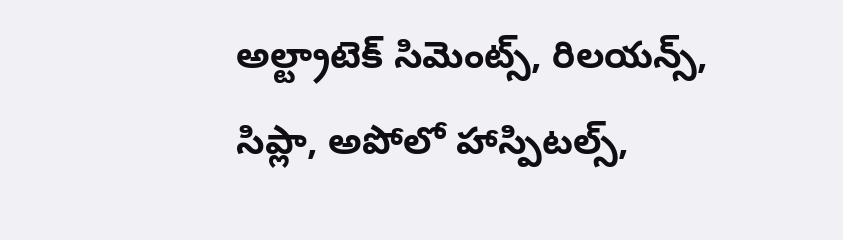అల్ట్రాటెక్ సిమెంట్స్, రిలయన్స్, సిప్లా, అపోలో హాస్పిటల్స్,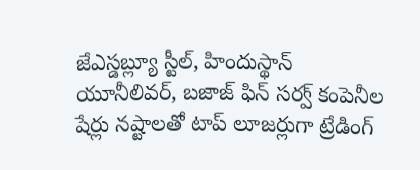జేఎస్డబ్ల్యూ స్టీల్, హిందుస్థాన్ యూనీలివర్, బజాజ్ ఫిన్ సర్వ్ కంపెనీల షేర్లు నష్టాలతో టాప్ లూజర్లుగా ట్రేడింగ్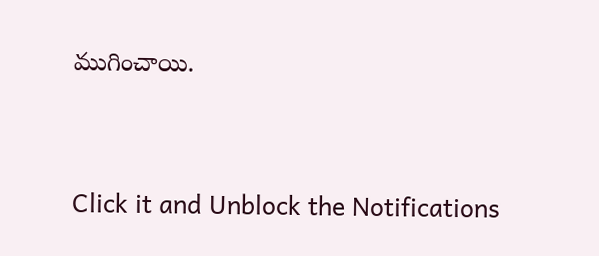ముగించాయి.


Click it and Unblock the Notifications